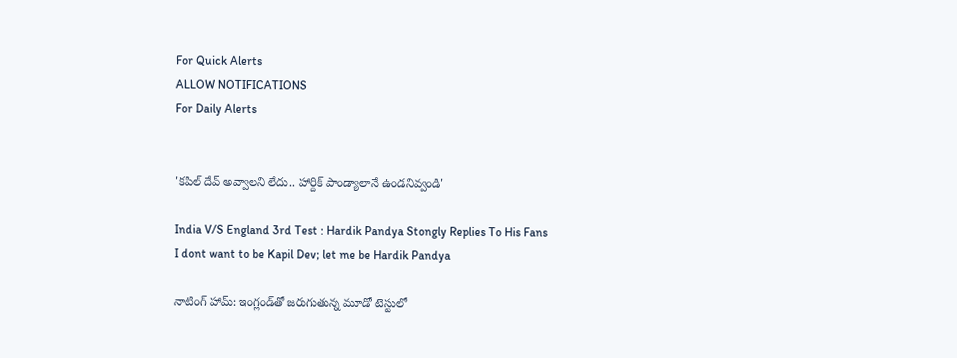For Quick Alerts
ALLOW NOTIFICATIONS
For Daily Alerts


'కపిల్ దేవ్ అవ్వాలని లేదు.. హార్దిక్ పాండ్యాలానే ఉండనివ్వండి'

India V/S England 3rd Test : Hardik Pandya Stongly Replies To His Fans
I dont want to be Kapil Dev; let me be Hardik Pandya

నాటింగ్ హామ్: ఇంగ్లండ్‌తో జరుగుతున్న మూడో టెస్టులో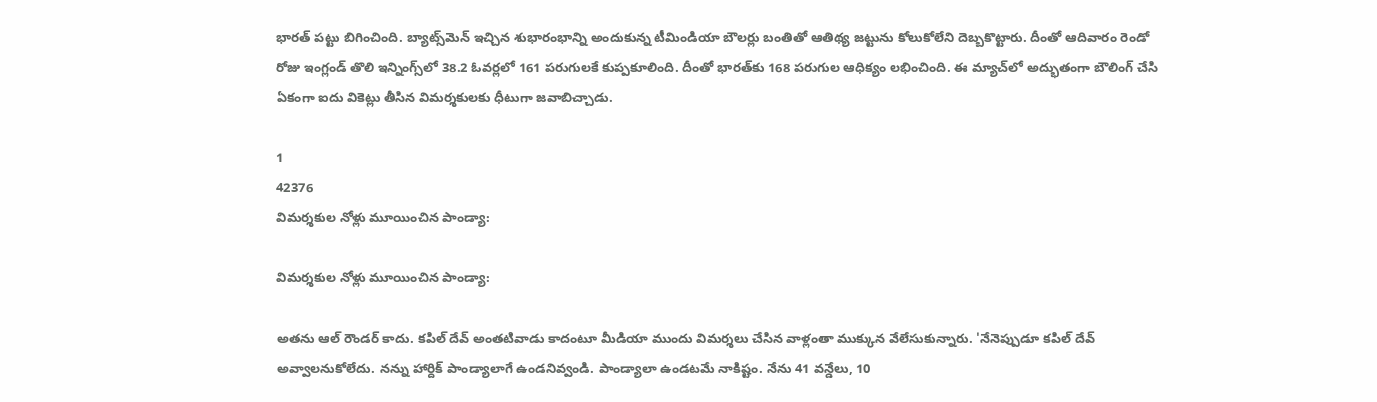భారత్ పట్టు బిగించింది. బ్యాట్స్‌మెన్ ఇచ్చిన శుభారంభాన్ని అందుకున్న టీమిండియా బౌలర్లు బంతితో ఆతిథ్య జట్టును కోలుకోలేని దెబ్బకొట్టారు. దీంతో ఆదివారం రెండో రోజు ఇంగ్లండ్ తొలి ఇన్నింగ్స్‌లో 38.2 ఓవర్లలో 161 పరుగులకే కుప్పకూలింది. దీంతో భారత్‌కు 168 పరుగుల ఆధిక్యం లభించింది. ఈ మ్యాచ్‌లో అద్భుతంగా బౌలింగ్ చేసి ఏకంగా ఐదు వికెట్లు తీసిన విమర్శకులకు ధీటుగా జవాబిచ్చాడు.

1
42376
విమర్శకుల నోళ్లు మూయించిన పాండ్యా:

విమర్శకుల నోళ్లు మూయించిన పాండ్యా:

అతను ఆల్ రౌండర్ కాదు. కపిల్ దేవ్ అంతటివాడు కాదంటూ మీడియా ముందు విమర్శలు చేసిన వాళ్లంతా ముక్కున వేలేసుకున్నారు. 'నేనెప్పుడూ కపిల్ దేవ్ అవ్వాలనుకోలేదు. నన్ను హార్దిక్ పాండ్యాలాగే ఉండనివ్వండి. పాండ్యాలా ఉండటమే నాకిష్టం. నేను 41 వన్డేలు, 10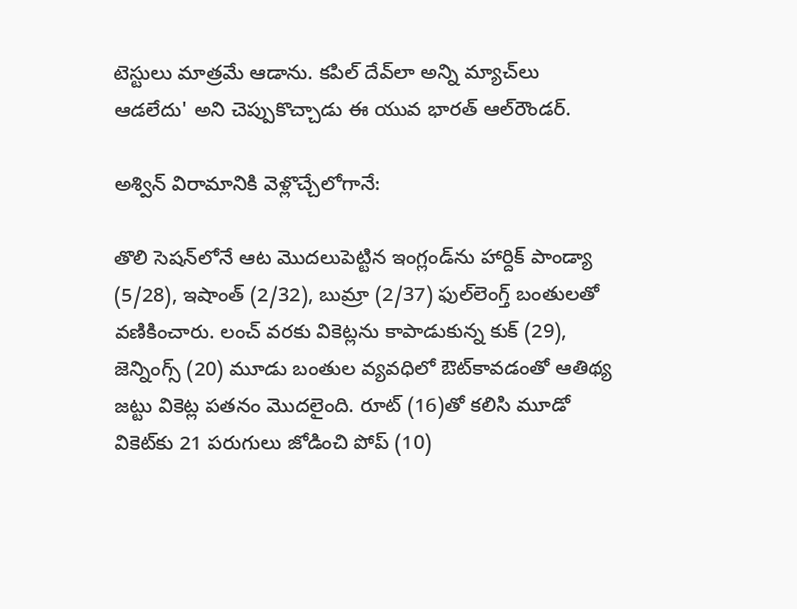టెస్టులు మాత్రమే ఆడాను. కపిల్ దేవ్‌లా అన్ని మ్యాచ్‌లు ఆడలేదు' అని చెప్పుకొచ్చాడు ఈ యువ భారత్ ఆల్‌రౌండర్.

అశ్విన్ విరామానికి వెళ్లొచ్చేలోగానే:

తొలి సెషన్‌లోనే ఆట మొదలుపెట్టిన ఇంగ్లండ్‌ను హార్దిక్ పాండ్యా (5/28), ఇషాంత్ (2/32), బుమ్రా (2/37) ఫుల్‌లెంగ్త్ బంతులతో వణికించారు. లంచ్ వరకు వికెట్లను కాపాడుకున్న కుక్ (29), జెన్నింగ్స్ (20) మూడు బంతుల వ్యవధిలో ఔట్‌కావడంతో ఆతిథ్య జట్టు వికెట్ల పతనం మొదలైంది. రూట్ (16)తో కలిసి మూడో వికెట్‌కు 21 పరుగులు జోడించి పోప్ (10)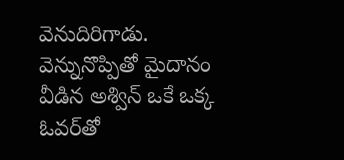వెనుదిరిగాడు. వెన్నునొప్పితో మైదానం వీడిన అశ్విన్ ఒకే ఒక్క ఓవర్‌తో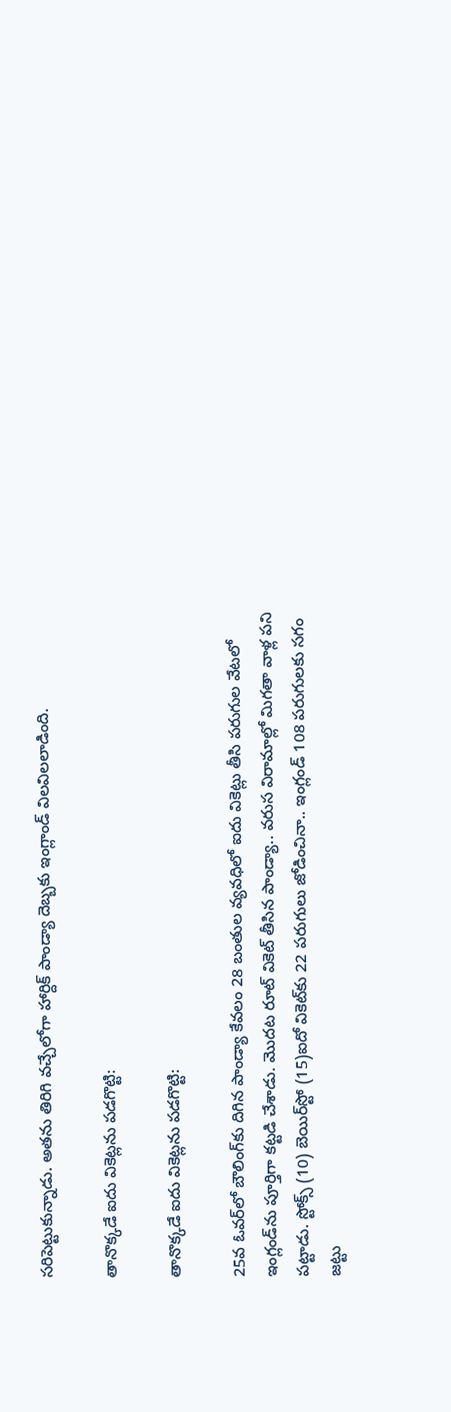సరిపెట్టుకున్నాడు. అతను తిరిగి వచ్చేలోగా హార్దిక్ పాండ్యా దెబ్బకు ఇంగ్లాండ్ విలవిలలాడింది.

తానొక్కడే ఐదు వికెట్లను పడగొట్టి:

తానొక్కడే ఐదు వికెట్లను పడగొట్టి:

25వ ఓవర్‌లో బౌలింగ్‌కు దిగిన పాండ్యా కేవలం 28 బంతుల వ్యవధిలో ఐదు వికెట్లు తీసి పరుగుల వేటలో ఇంగ్లండ్‌ను పూర్తిగా కట్టడి చేశాడు. మొదట రూట్ వికెట్ తీసిన పాండ్యా.. వరుస విరామాల్లో మిగతా వాళ్ల పని పట్టాడు. స్టోక్స్ (10) బెయిర్‌స్టో (15)ఐదో వికెట్‌కు 22 పరుగులు జోడించినా.. ఇంగ్లండ్ 108 పరుగులకు సగం జట్టు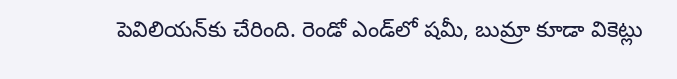పెవిలియన్‌కు చేరింది. రెండో ఎండ్‌లో షమీ, బుమ్రా కూడా వికెట్లు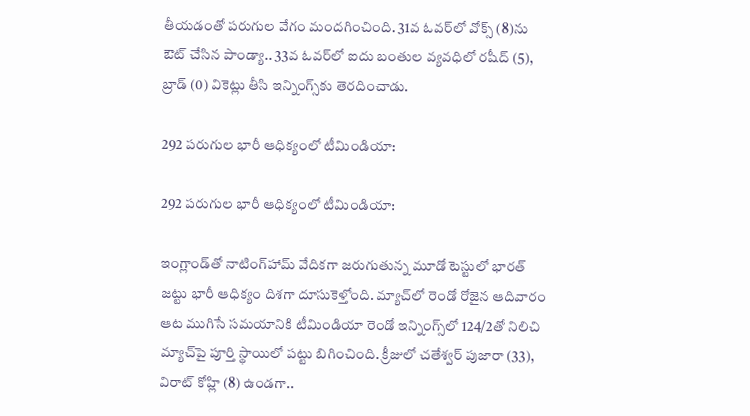తీయడంతో పరుగుల వేగం మందగించింది. 31వ ఓవర్‌లో వోక్స్ (8)ను ఔట్ చేసిన పాండ్యా.. 33వ ఓవర్‌లో ఐదు బంతుల వ్యవధిలో రషీద్ (5), బ్రాడ్ (0) వికెట్లు తీసి ఇన్నింగ్స్‌కు తెరదించాడు.

292 పరుగుల భారీ ఆధిక్యంలో టీమిండియా:

292 పరుగుల భారీ ఆధిక్యంలో టీమిండియా:

ఇంగ్లాండ్‌తో నాటింగ్‌హామ్ వేదికగా జరుగుతున్న మూడో టెస్టులో భారత్ జట్టు భారీ ఆధిక్యం దిశగా దూసుకెళ్తోంది. మ్యాచ్‌లో రెండో రోజైన ఆదివారం ఆట ముగిసే సమయానికి టీమిండియా రెండో ఇన్నింగ్స్‌లో 124/2తో నిలిచి మ్యాచ్‌పై పూర్తి స్థాయిలో పట్టు బిగించింది. క్రీజులో చతేశ్వర్ పుజారా (33), విరాట్ కోహ్లి (8) ఉండగా..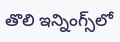తొలి ఇన్నింగ్స్‌‌‌లో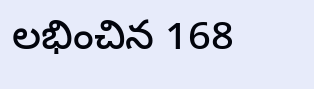లభించిన 168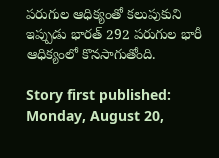పరుగుల ఆధిక్యంతో కలుపుకుని ఇప్పుడు భారత్ 292 పరుగుల భారీ ఆధిక్యంలో కొనసాగుతోంది.

Story first published: Monday, August 20,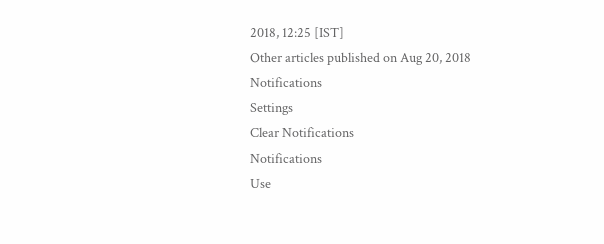2018, 12:25 [IST]
Other articles published on Aug 20, 2018
Notifications
Settings
Clear Notifications
Notifications
Use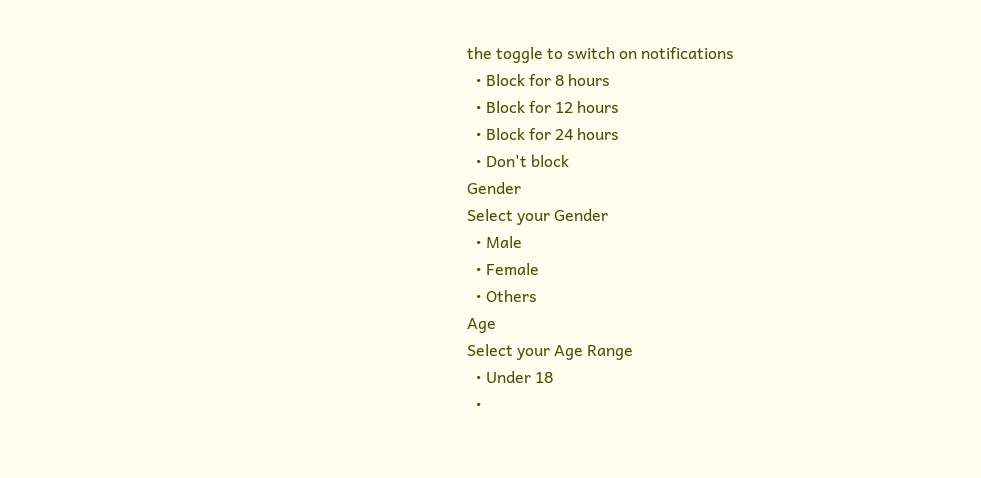the toggle to switch on notifications
  • Block for 8 hours
  • Block for 12 hours
  • Block for 24 hours
  • Don't block
Gender
Select your Gender
  • Male
  • Female
  • Others
Age
Select your Age Range
  • Under 18
  •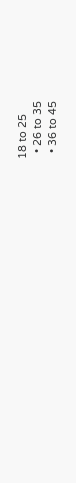18 to 25
  • 26 to 35
  • 36 to 45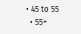• 45 to 55
  • 55+